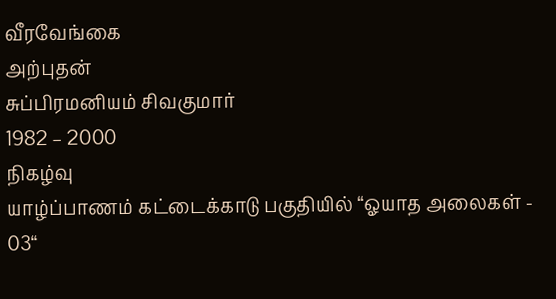வீரவேங்கை
அற்புதன்
சுப்பிரமனியம் சிவகுமார்
1982 – 2000
நிகழ்வு
யாழ்ப்பாணம் கட்டைக்காடு பகுதியில் “ஓயாத அலைகள் - 03“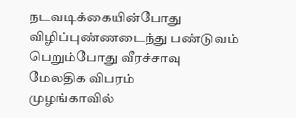நடவடிக்கையின்போது விழிப்புண்ணடைந்து பண்டுவம் பெறும்போது வீரச்சாவு
மேலதிக விபரம்
முழங்காவில்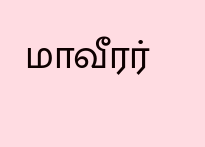மாவீரர்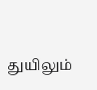துயிலும்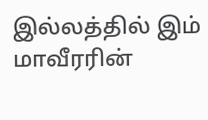இல்லத்தில் இம் மாவீரரின்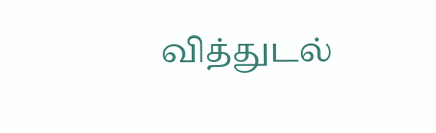வித்துடல்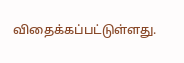விதைக்கப்பட்டுள்ளது.